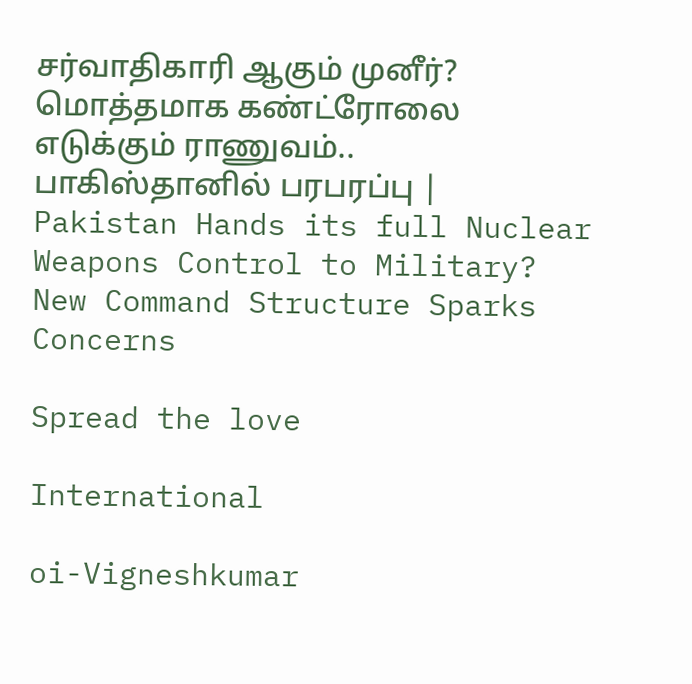சர்வாதிகாரி ஆகும் முனீர்? மொத்தமாக கண்ட்ரோலை எடுக்கும் ராணுவம்.. பாகிஸ்தானில் பரபரப்பு | Pakistan Hands its full Nuclear Weapons Control to Military? New Command Structure Sparks Concerns

Spread the love

International

oi-Vigneshkumar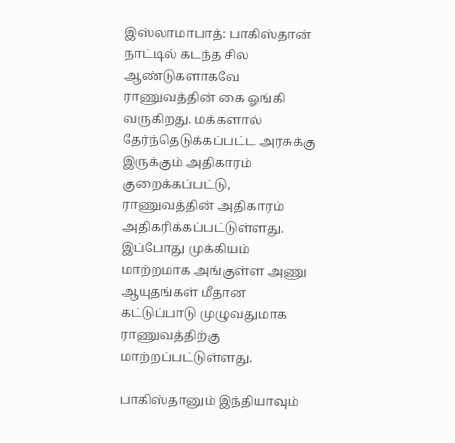இஸ்லாமாபாத்: பாகிஸ்தான் நாட்டில் கடந்த சில ஆண்டுகளாகவே ராணுவத்தின் கை ஓங்கி வருகிறது. மக்களால் தேர்ந்தெடுக்கப்பட்ட அரசுக்கு இருக்கும் அதிகாரம் குறைக்கப்பட்டு, ராணுவத்தின் அதிகாரம் அதிகரிக்கப்பட்டுள்ளது. இப்போது முக்கியம் மாற்றமாக அங்குள்ள அணு ஆயுதங்கள் மீதான கட்டுப்பாடு முழுவதுமாக ராணுவத்திற்கு மாற்றப்பட்டுள்ளது.

பாகிஸ்தானும் இந்தியாவும்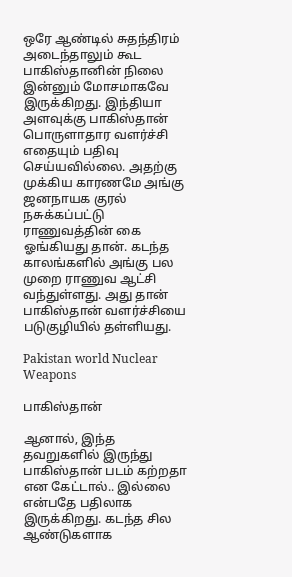ஒரே ஆண்டில் சுதந்திரம் அடைந்தாலும் கூட பாகிஸ்தானின் நிலை இன்னும் மோசமாகவே இருக்கிறது. இந்தியா அளவுக்கு பாகிஸ்தான் பொருளாதார வளர்ச்சி எதையும் பதிவு செய்யவில்லை. அதற்கு முக்கிய காரணமே அங்கு ஜனநாயக குரல் நசுக்கப்பட்டு ராணுவத்தின் கை ஓங்கியது தான். கடந்த காலங்களில் அங்கு பல முறை ராணுவ ஆட்சி வந்துள்ளது. அது தான் பாகிஸ்தான் வளர்ச்சியை படுகுழியில் தள்ளியது.

Pakistan world Nuclear Weapons

பாகிஸ்தான்

ஆனால், இந்த தவறுகளில் இருந்து பாகிஸ்தான் படம் கற்றதா என கேட்டால்.. இல்லை என்பதே பதிலாக இருக்கிறது. கடந்த சில ஆண்டுகளாக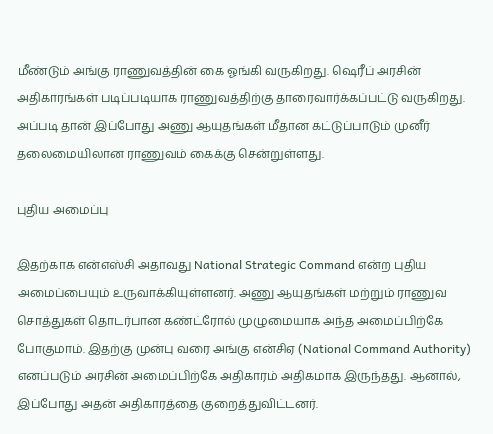மீண்டும் அங்கு ராணுவத்தின் கை ஓங்கி வருகிறது. ஷெரீப் அரசின் அதிகாரங்கள் படிப்படியாக ராணுவத்திற்கு தாரைவார்க்கப்பட்டு வருகிறது. அப்படி தான் இப்போது அணு ஆயுதங்கள் மீதான கட்டுப்பாடும் முனீர் தலைமையிலான ராணுவம் கைக்கு சென்றுள்ளது.

புதிய அமைப்பு

இதற்காக என்எஸ்சி அதாவது National Strategic Command என்ற புதிய அமைப்பையும் உருவாக்கியுள்ளனர். அணு ஆயுதங்கள் மற்றும் ராணுவ சொத்துகள் தொடர்பான கண்ட்ரோல் முழுமையாக அந்த அமைப்பிற்கே போகுமாம். இதற்கு முன்பு வரை அங்கு என்சிஏ (National Command Authority) எனப்படும் அரசின் அமைப்பிற்கே அதிகாரம் அதிகமாக இருந்தது. ஆனால், இப்போது அதன் அதிகாரத்தை குறைத்துவிட்டனர்.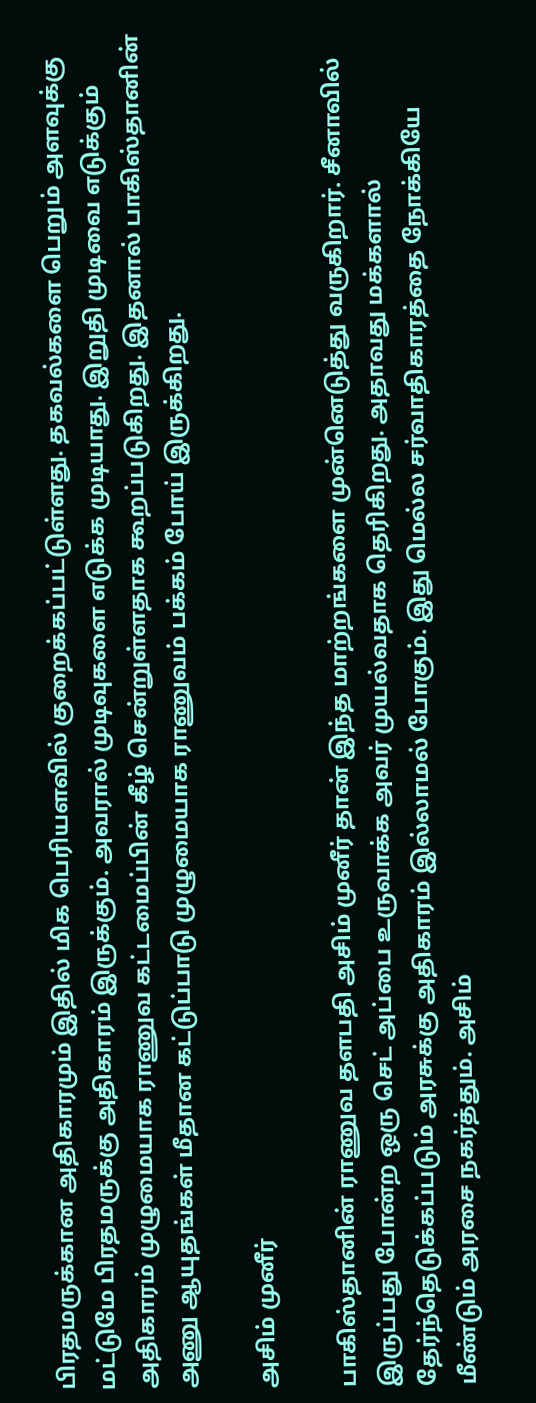பிரதமருக்கான அதிகாரமும் இதில் மிக பெரியளவில் குறைக்கப்பட்டுள்ளது. தகவல்களை பெறும் அளவுக்கு மட்டுமே பிரதமருக்கு அதிகாரம் இருக்கும். அவரால் முடிவுகளை எடுக்க முடியாது. இறுதி முடிவை எடுக்கும் அதிகாரம் முழுமையாக ராணுவ கட்டமைப்பின் கீழ் சென்றுள்ளதாக கூறப்படுகிறது. இதனால் பாகிஸ்தானின் அணு ஆயுதங்கள் மீதான கட்டுப்பாடு முழுமையாக ராணுவம் பக்கம் போய் இருக்கிறது.

அசிம் முனீர்

பாகிஸ்தானின் ராணுவ தளபதி அசிம் முனீர் தான் இந்த மாற்றங்களை முன்னெடுத்து வருகிறார். சீனாவில் இருப்பது போன்ற ஒரு செட் அப்பை உருவாக்க அவர் முயல்வதாக தெரிகிறது. அதாவது மக்களால் தேர்ந்தெடுக்கப்படும் அரசுக்கு அதிகாரம் இல்லாமல் போகும். இது மெல்ல சர்வாதிகாரத்தை நோக்கியே மீண்டும் அரசை நகர்த்தும். அசிம்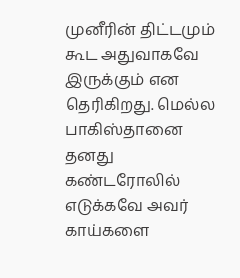முனீரின் திட்டமும் கூட அதுவாகவே இருக்கும் என தெரிகிறது. மெல்ல பாகிஸ்தானை தனது கண்டரோலில் எடுக்கவே அவர் காய்களை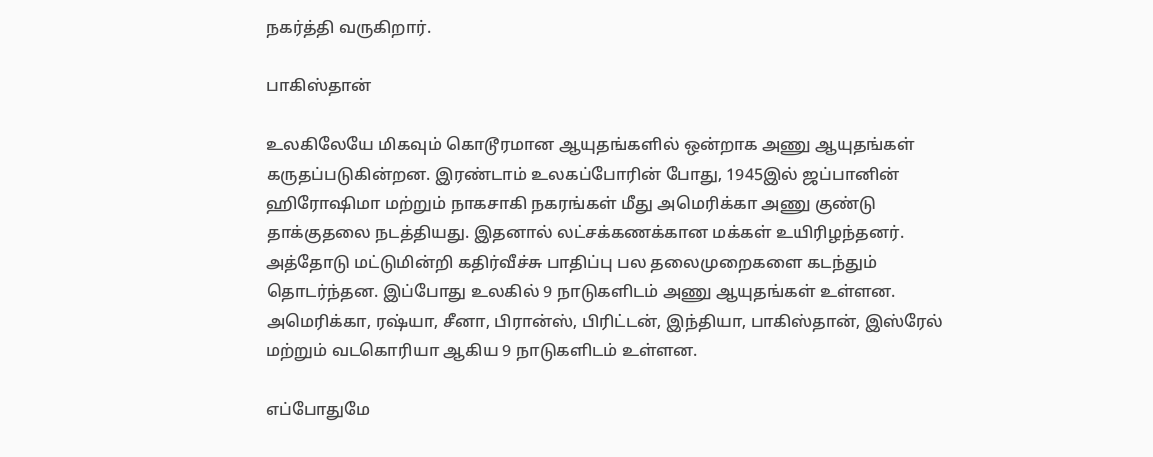நகர்த்தி வருகிறார்.

பாகிஸ்தான்

உலகிலேயே மிகவும் கொடூரமான ஆயுதங்களில் ஒன்றாக அணு ஆயுதங்கள் கருதப்படுகின்றன. இரண்டாம் உலகப்போரின் போது, 1945இல் ஜப்பானின் ஹிரோஷிமா மற்றும் நாகசாகி நகரங்கள் மீது அமெரிக்கா அணு குண்டு தாக்குதலை நடத்தியது. இதனால் லட்சக்கணக்கான மக்கள் உயிரிழந்தனர். அத்தோடு மட்டுமின்றி கதிர்வீச்சு பாதிப்பு பல தலைமுறைகளை கடந்தும் தொடர்ந்தன. இப்போது உலகில் 9 நாடுகளிடம் அணு ஆயுதங்கள் உள்ளன. அமெரிக்கா, ரஷ்யா, சீனா, பிரான்ஸ், பிரிட்டன், இந்தியா, பாகிஸ்தான், இஸ்ரேல் மற்றும் வடகொரியா ஆகிய 9 நாடுகளிடம் உள்ளன.

எப்போதுமே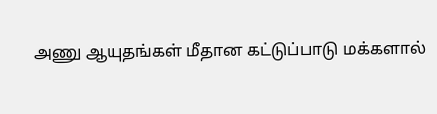அணு ஆயுதங்கள் மீதான கட்டுப்பாடு மக்களால்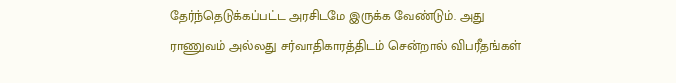தேர்ந்தெடுக்கப்பட்ட அரசிடமே இருக்க வேண்டும். அது ராணுவம் அல்லது சர்வாதிகாரத்திடம் சென்றால் விபரீதங்கள்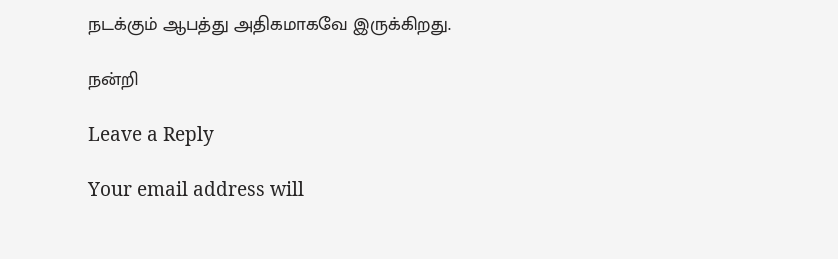நடக்கும் ஆபத்து அதிகமாகவே இருக்கிறது.

நன்றி

Leave a Reply

Your email address will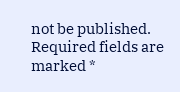not be published. Required fields are marked *